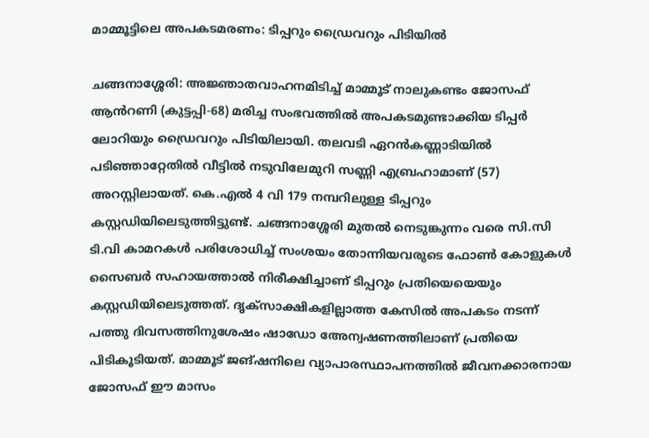മാമ്മൂട്ടിലെ അപകടമരണം: ടിപ്പറും ഡ്രൈവറും പിടിയിൽ

ചങ്ങനാശ്ശേരി: അജ്ഞാതവാഹനമിടിച്ച് മാമ്മൂട് നാലുകണ്ടം ജോസഫ് ആൻറണി (കുട്ടപ്പി-68) മരിച്ച സംഭവത്തിൽ അപകടമുണ്ടാക്കിയ ടിപ്പർ ലോറിയും ഡ്രൈവറും പിടിയിലായി. തലവടി ഏറൻകണ്ണാടിയിൽ പടിഞ്ഞാറ്റേതിൽ വീട്ടിൽ നടുവിലേമുറി സണ്ണി എബ്രഹാമാണ് (57) അറസ്റ്റിലായത്. കെ.എൽ 4 വി 179 നമ്പറിലുള്ള ടിപ്പറും കസ്റ്റഡിയിലെടുത്തിട്ടുണ്ട്. ചങ്ങനാശ്ശേരി മുതൽ നെടുങ്കുന്നം വരെ സി.സി ടി.വി കാമറകൾ പരിശോധിച്ച് സംശയം തോന്നിയവരുടെ ഫോൺ കോളുകൾ സൈബർ സഹായത്താൽ നിരീക്ഷിച്ചാണ് ടിപ്പറും പ്രതിയെയെയും കസ്റ്റഡിയിലെടുത്തത്. ദൃക്‌സാക്ഷികളില്ലാത്ത കേസിൽ അപകടം നടന്ന് പത്തു ദിവസത്തിനുശേഷം ഷാഡോ അേന്വഷണത്തിലാണ് പ്രതിയെ പിടികൂടിയത്. മാമ്മൂട് ജങ്ഷനിലെ വ്യാപാരസ്ഥാപനത്തിൽ ജീവനക്കാരനായ ജോസഫ് ഈ മാസം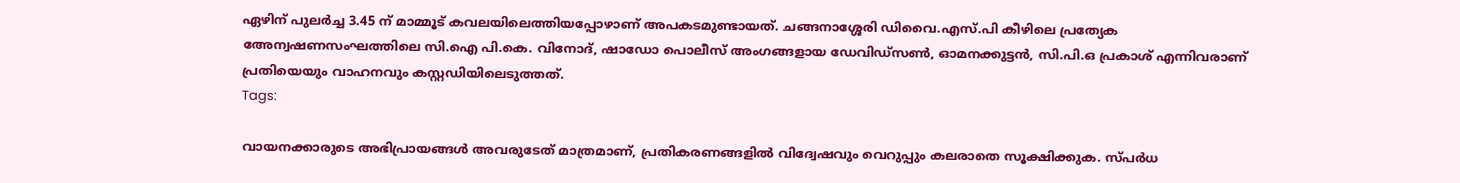ഏഴിന് പുലർച്ച 3.45 ന് മാമ്മൂട് കവലയിലെത്തിയപ്പോഴാണ് അപകടമുണ്ടായത്. ചങ്ങനാശ്ശേരി ഡിവൈ.എസ്.പി കീഴിലെ പ്രത്യേക അേന്വഷണസംഘത്തിലെ സി.ഐ പി.കെ. വിനോദ്, ഷാഡോ പൊലീസ് അംഗങ്ങളായ ഡേവിഡ്‌സൺ, ഓമനക്കുട്ടൻ, സി.പി.ഒ പ്രകാശ് എന്നിവരാണ് പ്രതിയെയും വാഹനവും കസ്റ്റഡിയിലെടുത്തത്.
Tags:

വായനക്കാരുടെ അഭിപ്രായങ്ങള്‍ അവരുടേത് മാത്രമാണ്, പ്രതികരണങ്ങളിൽ വിദ്വേഷവും വെറുപ്പും കലരാതെ സൂക്ഷിക്കുക. സ്പർധ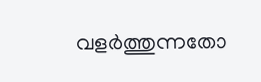വളർത്തുന്നതോ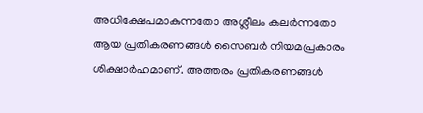അധിക്ഷേപമാകുന്നതോ അശ്ലീലം കലർന്നതോ ആയ പ്രതികരണങ്ങൾ സൈബർ നിയമപ്രകാരം ശിക്ഷാർഹമാണ്. അത്തരം പ്രതികരണങ്ങൾ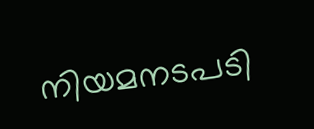നിയമനടപടി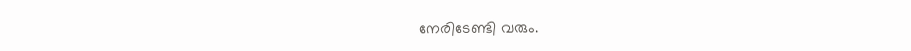നേരിടേണ്ടി വരും.